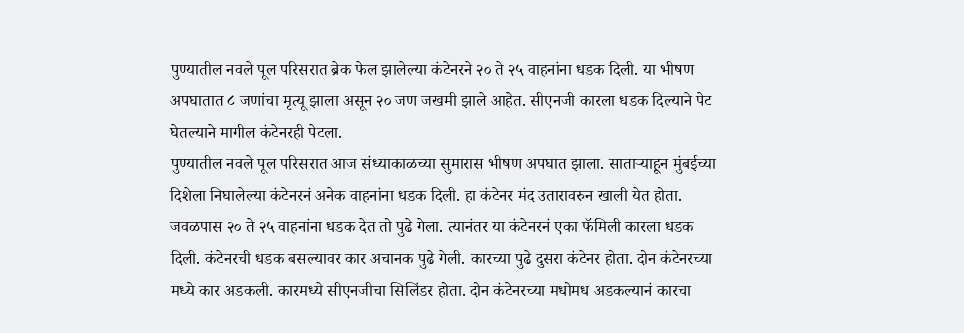पुण्यातील नवले पूल परिसरात ब्रेक फेल झालेल्या कंटेनरने २० ते २५ वाहनांना धडक दिली. या भीषण अपघातात ८ जणांचा मृत्यू झाला असून २० जण जखमी झाले आहेत. सीएनजी कारला धडक दिल्याने पेट घेतल्याने मागील कंटेनरही पेटला.
पुण्यातील नवले पूल परिसरात आज संध्याकाळच्या सुमारास भीषण अपघात झाला. साताऱ्याहून मुंबईच्या दिशेला निघालेल्या कंटेनरनं अनेक वाहनांना धडक दिली. हा कंटेनर मंद उतारावरुन खाली येत होता. जवळपास २० ते २५ वाहनांना धडक देत तो पुढे गेला. त्यानंतर या कंटेनरनं एका फॅमिली कारला धडक दिली. कंटेनरची धडक बसल्यावर कार अचानक पुढे गेली. कारच्या पुढे दुसरा कंटेनर होता. दोन कंटेनरच्या मध्ये कार अडकली. कारमध्ये सीएनजीचा सिलिंडर होता. दोन कंटेनरच्या मधोमध अडकल्यानं कारचा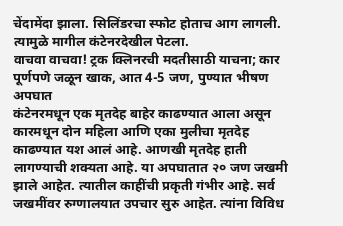चेंदामेंदा झाला. सिलिंडरचा स्फोट होताच आग लागली. त्यामुळे मागील कंटेनरदेखील पेटला.
वाचवा वाचवा! ट्रक क्लिनरची मदतीसाठी याचना; कार पूर्णपणे जळून खाक, आत 4-5 जण, पुण्यात भीषण अपघात
कंटेनरमधून एक मृतदेह बाहेर काढण्यात आला असून कारमधून दोन महिला आणि एका मुलीचा मृतदेह काढण्यात यश आलं आहे. आणखी मृतदेह हाती लागण्याची शक्यता आहे. या अपघातात २० जण जखमी झाले आहेत. त्यातील काहींची प्रकृती गंभीर आहे. सर्व जखमींवर रुग्णालयात उपचार सुरु आहेत. त्यांना विविध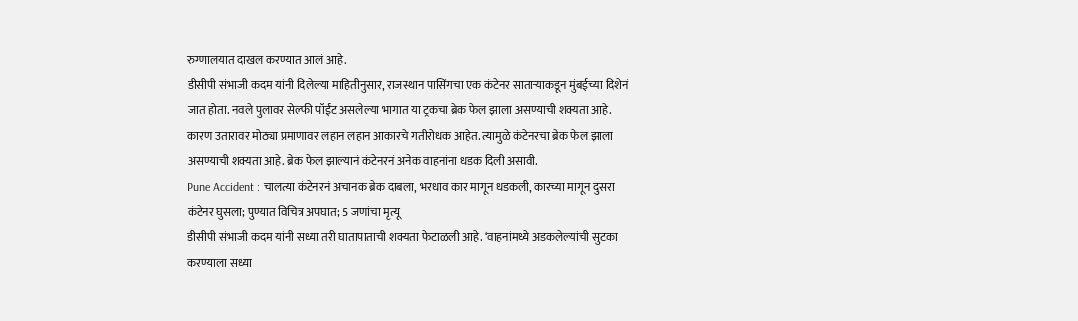रुग्णालयात दाखल करण्यात आलं आहे.
डीसीपी संभाजी कदम यांनी दिलेल्या माहितीनुसार, राजस्थान पासिंगचा एक कंटेनर साताऱ्याकडून मुंबईच्या दिशेनं जात होता. नवले पुलावर सेल्फी पॉईंट असलेल्या भागात या ट्रकचा ब्रेक फेल झाला असण्याची शक्यता आहे. कारण उतारावर मोठ्या प्रमाणावर लहान लहान आकारचे गतीरोधक आहेत. त्यामुळे कंटेनरचा ब्रेक फेल झाला असण्याची शक्यता आहे. ब्रेक फेल झाल्यानं कंटेनरनं अनेक वाहनांना धडक दिली असावी.
Pune Accident : चालत्या कंटेनरनं अचानक ब्रेक दाबला, भरधाव कार मागून धडकली, कारच्या मागून दुसरा कंटेनर घुसला; पुण्यात विचित्र अपघात; 5 जणांचा मृत्यू
डीसीपी संभाजी कदम यांनी सध्या तरी घातापाताची शक्यता फेटाळली आहे. ‘वाहनांमध्ये अडकलेल्यांची सुटका करण्याला सध्या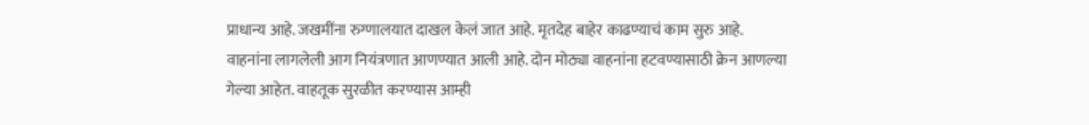प्राधान्य आहे. जखमींना रुग्णालयात दाखल केलं जात आहे. मृतदेह बाहेर काढण्याचं काम सुरु आहे. वाहनांना लागलेली आग नियंत्रणात आणण्यात आली आहे. दोन मोठ्या वाहनांना हटवण्यासाठी क्रेन आणल्या गेल्या आहेत. वाहतूक सुरळीत करण्यास आम्ही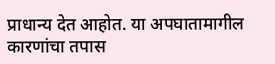प्राधान्य देत आहोत. या अपघातामागील कारणांचा तपास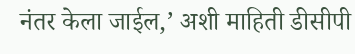नंतर केला जाईल,’ अशी माहिती डीसीपी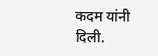कदम यांनी दिली.